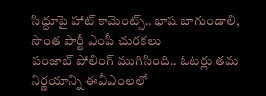సిద్దూపై హాట్ కామెంట్స్.. భాష బాగుండాలి, సొంత పార్టీ ఎంపీ చురకలు
పంజాబ్ పోలింగ్ ముగిసింది.. ఓటర్లు తమ నిర్ణయాన్ని ఈవీఎంలలో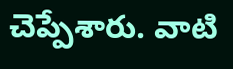చెప్పేశారు. వాటి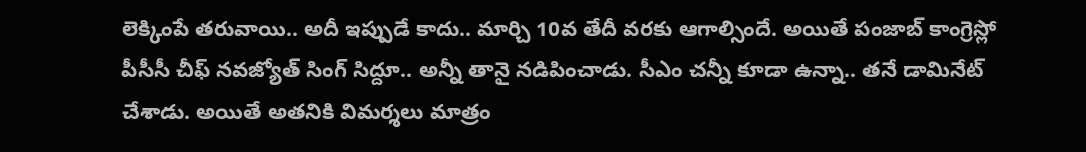లెక్కింపే తరువాయి.. అదీ ఇప్పుడే కాదు.. మార్చి 10వ తేదీ వరకు ఆగాల్సిందే. అయితే పంజాబ్ కాంగ్రెస్లో పీసీసీ చీఫ్ నవజ్యోత్ సింగ్ సిద్దూ.. అన్నీ తానై నడిపించాడు. సీఎం చన్నీ కూడా ఉన్నా.. తనే డామినేట్ చేశాడు. అయితే అతనికి విమర్శలు మాత్రం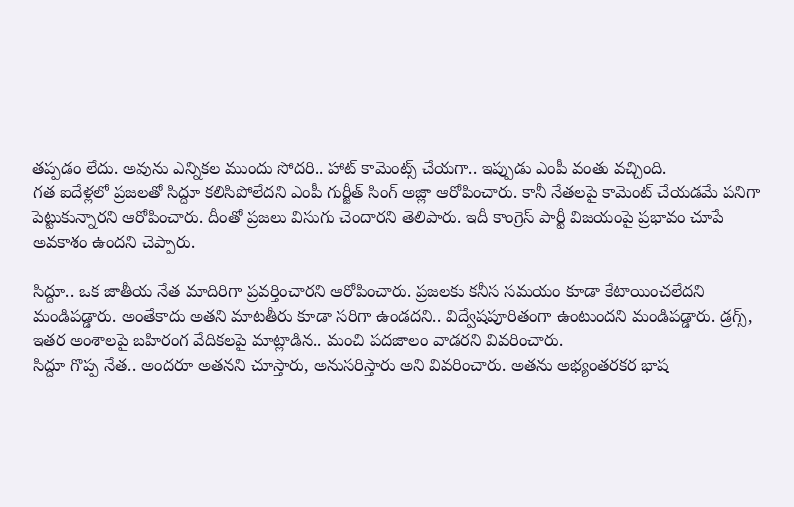తప్పడం లేదు. అవును ఎన్నికల ముందు సోదరి.. హాట్ కామెంట్స్ చేయగా.. ఇప్పుడు ఎంపీ వంతు వచ్చింది.
గత ఐదేళ్లలో ప్రజలతో సిద్దూ కలిసిపోలేదని ఎంపీ గుర్జీత్ సింగ్ అజ్లా ఆరోపించారు. కానీ నేతలపై కామెంట్ చేయడమే పనిగా పెట్టుకున్నారని ఆరోపించారు. దీంతో ప్రజలు విసుగు చెందారని తెలిపారు. ఇదీ కాంగ్రెస్ పార్టీ విజయంపై ప్రభావం చూపే అవకాశం ఉందని చెప్పారు.

సిద్దూ.. ఒక జాతీయ నేత మాదిరిగా ప్రవర్తించారని ఆరోపించారు. ప్రజలకు కనీస సమయం కూడా కేటాయించలేదని మండిపడ్డారు. అంతేకాదు అతని మాటతీరు కూడా సరిగా ఉండదని.. విద్వేషపూరితంగా ఉంటుందని మండిపడ్డారు. డ్రగ్స్, ఇతర అంశాలపై బహిరంగ వేదికలపై మాట్లాడిన.. మంచి పదజాలం వాడరని వివరించారు.
సిద్దూ గొప్ప నేత.. అందరూ అతనని చూస్తారు, అనుసరిస్తారు అని వివరించారు. అతను అభ్యంతరకర భాష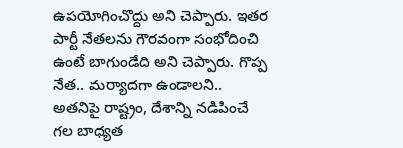ఉపయోగించొద్దు అని చెప్పారు. ఇతర పార్టీ నేతలను గౌరవంగా సంభోదించి ఉంటే బాగుండేది అని చెప్పారు. గొప్ప నేత.. మర్యాదగా ఉండాలని.. అతనిపై రాష్ట్రం, దేశాన్ని నడిపించే గల బాధ్యత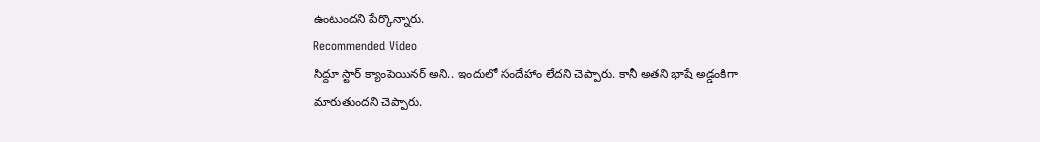ఉంటుందని పేర్కొన్నారు.
Recommended Video
సిద్దూ స్టార్ క్యాంపెయినర్ అని.. ఇందులో సందేహాం లేదని చెప్పారు. కానీ అతని భాషే అడ్డంకిగా మారుతుందని చెప్పారు.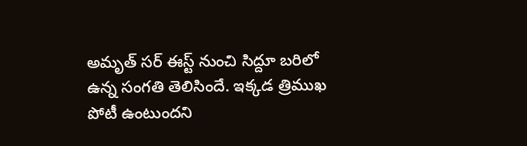అమృత్ సర్ ఈస్ట్ నుంచి సిద్దూ బరిలో ఉన్న సంగతి తెలిసిందే. ఇక్కడ త్రిముఖ పోటీ ఉంటుందని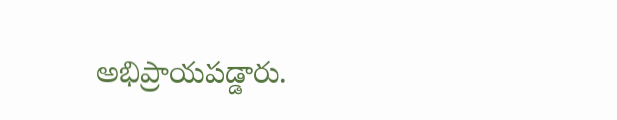అభిప్రాయపడ్డారు.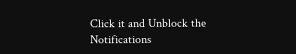Click it and Unblock the Notifications